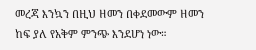መረጃ እንኳን በዚህ ዘመን በቀደመውም ዘመን ከፍ ያለ የአቅም ምንጭ እንደሆነ ነው።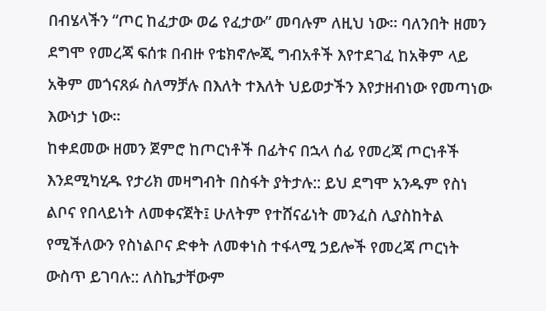በብሄላችን “ጦር ከፈታው ወሬ የፈታው” መባሉም ለዚህ ነው። ባለንበት ዘመን ደግሞ የመረጃ ፍሰቱ በብዙ የቴክኖሎጂ ግብአቶች እየተደገፈ ከአቅም ላይ አቅም መጎናጸፉ ስለማቻሉ በእለት ተእለት ህይወታችን እየታዘብነው የመጣነው እውነታ ነው።
ከቀደመው ዘመን ጀምሮ ከጦርነቶች በፊትና በኋላ ሰፊ የመረጃ ጦርነቶች እንደሚካሂዱ የታሪክ መዛግብት በስፋት ያትታሉ:: ይህ ደግሞ አንዱም የስነ ልቦና የበላይነት ለመቀናጀት፤ ሁለትም የተሸናፊነት መንፈስ ሊያስከትል የሚችለውን የስነልቦና ድቀት ለመቀነስ ተፋላሚ ኃይሎች የመረጃ ጦርነት ውስጥ ይገባሉ:: ለስኬታቸውም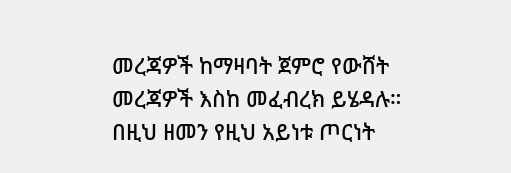መረጃዎች ከማዛባት ጀምሮ የውሸት መረጃዎች እስከ መፈብረክ ይሄዳሉ።
በዚህ ዘመን የዚህ አይነቱ ጦርነት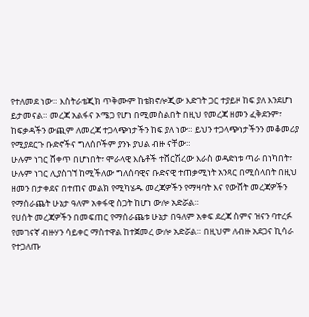የተለመደ ነው። እስትራቴጂክ ጥቅሙም ከቴክኖሎጂው እድገት ጋር ተያይዞ ከፍ ያለ እንደሆነ ይታመናል። መረጃ አልፋና ኦሜጋ የሆነ በሚመስልበት በዚህ የመረጃ ዘመን ፈቅደንም፣ ከፍቃዳችን ውጪም ለመረጃ ተጋላጭነታችን ከፍ ያለ ነው። ይህን ተጋላጭነታችንን መቆመሪያ የሚያደርጉ ቡድኖችና ግለሰቦችም ያንኑ ያህል ብዙ ናቸው።
ሁሉም ነገር ሸቀጥ በሆነበት፣ ሞራላዊ እሴቶች ተሸርሽረው እራስ ወዳድነቱ ጣራ በነካበት፣ ሁሉም ነገር ሊያስገኘ ከሚችለው ግለሰባዊና ቡድናዊ ተጠቃሚነት አንጻር በሚሰላበት በዚህ ዘመን በታቀደና በተጠና መልክ የሚካሄዱ መረጃዎችን የማዛባት እና የውሸት መረጃዎችን የማሰራጨት ሁኔታ ዓለም አቀፋዊ ስጋት ከሆነ ውሎ አድሯል።
የሀሰት መረጃዎችን በመፍጠር የማሰራጨቱ ሁኔታ በዓለም አቀፍ ደረጃ ስምና ዝናን ባተረፉ የመገናኛ ብዙሃን ሳይቀር ማስተዋል ከተጀመረ ውሎ አድሯል። በዚህም ለብዙ አደጋና ኪሳራ የተጋለጡ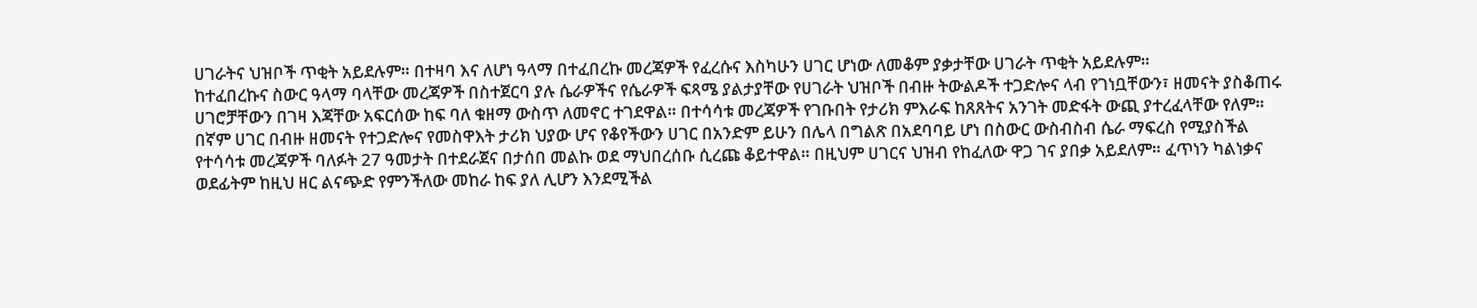ሀገራትና ህዝቦች ጥቂት አይደሉም። በተዛባ እና ለሆነ ዓላማ በተፈበረኩ መረጃዎች የፈረሱና እስካሁን ሀገር ሆነው ለመቆም ያቃታቸው ሀገራት ጥቂት አይደሉም።
ከተፈበረኩና ስውር ዓላማ ባላቸው መረጃዎች በስተጀርባ ያሉ ሴራዎችና የሴራዎች ፍጻሜ ያልታያቸው የሀገራት ህዝቦች በብዙ ትውልዶች ተጋድሎና ላብ የገነቧቸውን፣ ዘመናት ያስቆጠሩ ሀገሮቻቸውን በገዛ እጃቸው አፍርሰው ከፍ ባለ ቁዘማ ውስጥ ለመኖር ተገደዋል። በተሳሳቱ መረጃዎች የገቡበት የታሪክ ምእራፍ ከጸጸትና አንገት መድፋት ውጪ ያተረፈላቸው የለም።
በኛም ሀገር በብዙ ዘመናት የተጋድሎና የመስዋእት ታሪክ ህያው ሆና የቆየችውን ሀገር በአንድም ይሁን በሌላ በግልጽ በአደባባይ ሆነ በስውር ውስብስብ ሴራ ማፍረስ የሚያስችል የተሳሳቱ መረጃዎች ባለፉት 27 ዓመታት በተደራጀና በታሰበ መልኩ ወደ ማህበረሰቡ ሲረጩ ቆይተዋል። በዚህም ሀገርና ህዝብ የከፈለው ዋጋ ገና ያበቃ አይደለም። ፈጥነን ካልነቃና ወደፊትም ከዚህ ዘር ልናጭድ የምንችለው መከራ ከፍ ያለ ሊሆን እንደሚችል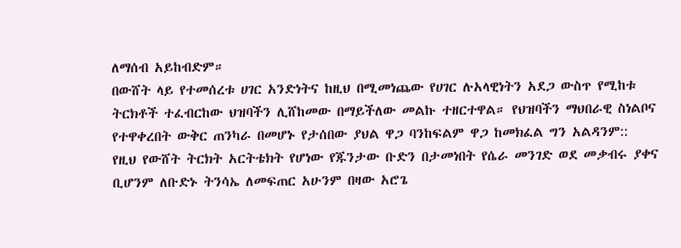ለማሰብ አይከብድም።
በውሸት ላይ የተመሰረቱ ሀገር አንድነትና ከዚህ በሚመነጨው የሀገር ሉአላዊነትን አደጋ ውስጥ የሚከቱ ትርክቶች ተፈብርከው ህዝባችን ሊሸከመው በማይችለው መልኩ ተዘርተዋል። የህዝባችን ማህበራዊ ስነልቦና የተዋቀረበት ውቅር ጠንካራ በመሆኑ የታሰበው ያህል ዋጋ ባንከፍልም ዋጋ ከመክፈል ግን አልዳንም::
የዚህ የውሸት ትርክት አርትቴክት የሆነው የጁንታው ቡድን በታመነበት የሴራ መንገድ ወደ መቃብሩ ያቀና ቢሆንም ለቡድኑ ትንሳኤ ለመፍጠር አሁንም በዛው አሮጌ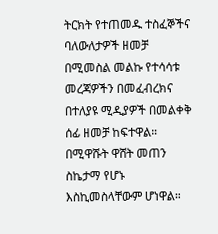ትርክት የተጠመዱ ተስፈኞችና ባለውለታዎች ዘመቻ በሚመስል መልኩ የተሳሳቱ መረጃዎችን በመፈብረክና በተለያዩ ሚዲያዎች በመልቀቅ ሰፊ ዘመቻ ከፍተዋል። በሚዋሹት ዋሸት መጠን ስኬታማ የሆኑ እስኪመስላቸውም ሆነዋል።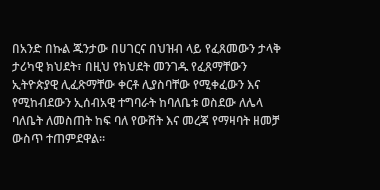በአንድ በኩል ጁንታው በሀገርና በህዝብ ላይ የፈጸመውን ታላቅ ታሪካዊ ክህደት፣ በዚህ የክህደት መንገዱ የፈጸማቸውን ኢትዮጵያዊ ሊፈጽማቸው ቀርቶ ሊያስባቸው የሚቀፈውን እና የሚከብደውን ኢሰብአዊ ተግባራት ከባለቤቱ ወስደው ለሌላ ባለቤት ለመስጠት ከፍ ባለ የውሸት እና መረጃ የማዛባት ዘመቻ ውስጥ ተጠምደዋል።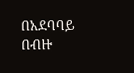በአደባባይ በብዙ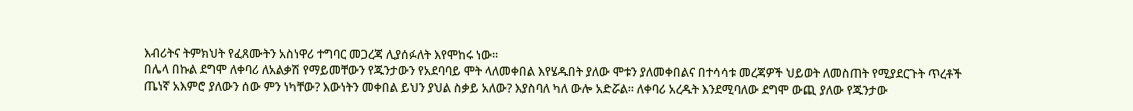እብሪትና ትምክህት የፈጸሙትን አስነዋሪ ተግባር መጋረጃ ሊያሰፉለት እየሞከሩ ነው።
በሌላ በኩል ደግሞ ለቀባሪ ለአልቃሽ የማይመቸውን የጁንታውን የአደባባይ ሞት ላለመቀበል እየሄዱበት ያለው ሞቱን ያለመቀበልና በተሳሳቱ መረጃዎች ህይወት ለመስጠት የሚያደርጉት ጥረቶች ጤነኛ አእምሮ ያለውን ሰው ምን ነካቸው? እውነትን መቀበል ይህን ያህል ስቃይ አለው? እያስባለ ካለ ውሎ አድሯል። ለቀባሪ አረዱት እንደሚባለው ደግሞ ውጪ ያለው የጁንታው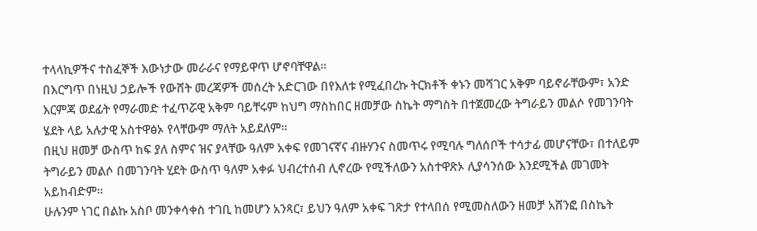ተላላኪዎችና ተስፈኞች እውነታው መራራና የማይዋጥ ሆኖባቸዋል።
በእርግጥ በነዚህ ኃይሎች የውሸት መረጃዎች መሰረት አድርገው በየእለቱ የሚፈበረኩ ትርክቶች ቀኑን መሻገር አቅም ባይኖራቸውም፣ አንድ እርምጃ ወደፊት የማራመድ ተፈጥሯዊ አቅም ባይቸሩም ከህግ ማስከበር ዘመቻው ስኬት ማግስት በተጀመረው ትግራይን መልሶ የመገንባት ሄደት ላይ አሉታዊ አስተዋፅኦ የላቸውም ማለት አይደለም።
በዚህ ዘመቻ ውስጥ ከፍ ያለ ስምና ዝና ያላቸው ዓለም አቀፍ የመገናኛና ብዙሃንና ስመጥሩ የሚባሉ ግለሰቦች ተሳታፊ መሆናቸው፣ በተለይም ትግራይን መልሶ በመገንባት ሂደት ውስጥ ዓለም አቀፉ ህብረተሰብ ሊኖረው የሚችለውን አስተዋጽኦ ሊያሳንሰው እንደሚችል መገመት አይከብድም።
ሁሉንም ነገር በልኩ አስቦ መንቀሳቀስ ተገቢ ከመሆን አንጻር፣ ይህን ዓለም አቀፍ ገጽታ የተላበሰ የሚመስለውን ዘመቻ አሸንፎ በስኬት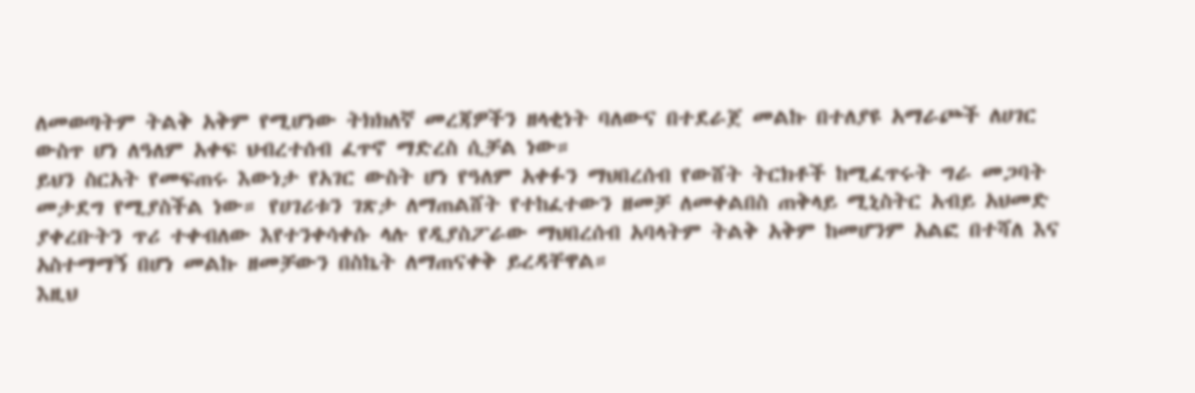ለመወጣትም ትልቅ አቅም የሚሆነው ትክክለኛ መረጃዎችን ዘላቂነት ባለውና በተደራጀ መልኩ በተለያዩ አማራጮች ለሀገር ውስጥ ሆነ ለዓለም አቀፍ ህብረተሰብ ፈጥኖ ማድረስ ሲቻል ነው።
ይህን ስርአት የመፍጠሩ እውነታ የአገር ውስት ሆነ የዓለም አቀፉን ማህበረሰብ የውሸት ትርክቶች ከሚፈጥሩት ግራ መጋባት መታደግ የሚያስችል ነው። የሀገሪቱን ገጽታ ለማጠልሸት የተከፈተውን ዘመቻ ለመቀልበስ ጠቅላይ ሚኒስትር አብይ አህመድ ያቀረቡትን ጥሪ ተቀብለው እየተንቀሳቀሱ ላሉ የዲያስፖራው ማህበረሰብ አባላትም ትልቅ አቅም ከመሆንም አልፎ በተሻለ እና አስተማማኝ በሆነ መልኩ ዘመቻውን በስኬት ለማጠናቀቅ ይረዳቸዋል።
እዚህ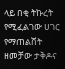ላይ በቂ ትኩረት የሚፈልገው ሀገር የማጠልሸት ዘመቻው ታቅዶና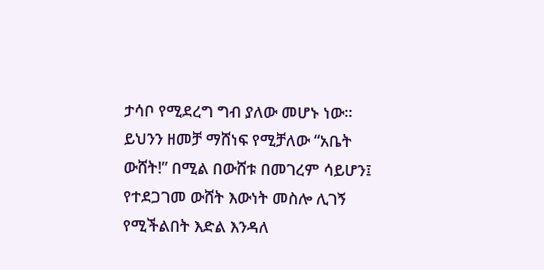ታሳቦ የሚደረግ ግብ ያለው መሆኑ ነው። ይህንን ዘመቻ ማሸነፍ የሚቻለው “አቤት ውሸት!” በሚል በውሸቱ በመገረም ሳይሆን፤ የተደጋገመ ውሸት እውነት መስሎ ሊገኝ የሚችልበት እድል እንዳለ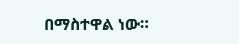በማስተዋል ነው።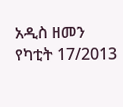አዲስ ዘመን የካቲት 17/2013